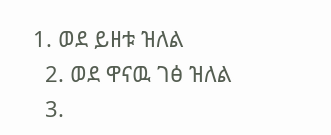1. ወደ ይዘቱ ዝለል
  2. ወደ ዋናዉ ገፅ ዝለል
  3.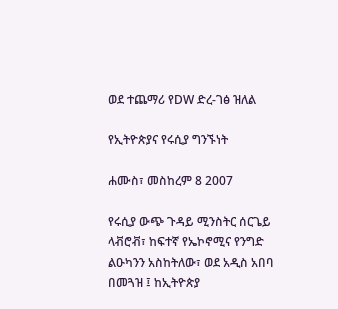ወደ ተጨማሪ የDW ድረ-ገፅ ዝለል

የኢትዮጵያና የሩሲያ ግንኙነት

ሐሙስ፣ መስከረም 8 2007

የሩሲያ ውጭ ጉዳይ ሚንስትር ሰርጌይ ላቭሮቭ፣ ከፍተኛ የኤኮኖሚና የንግድ ልዑካንን አስከትለው፣ ወደ አዲስ አበባ በመጓዝ ፤ ከኢትዮጵያ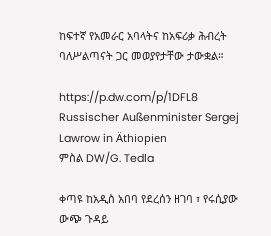ከፍተኛ የአመራር አባላትና ከአፍሪቃ ሕብረት ባለሥልጣናት ጋር መወያየታቸው ታውቋል።

https://p.dw.com/p/1DFL8
Russischer Außenminister Sergej Lawrow in Äthiopien
ምስል DW/G. Tedla

ቀጣዩ ከአዲስ አበባ የደረሰን ዘገባ ፣ የሩሲያው ውጭ ጉዳይ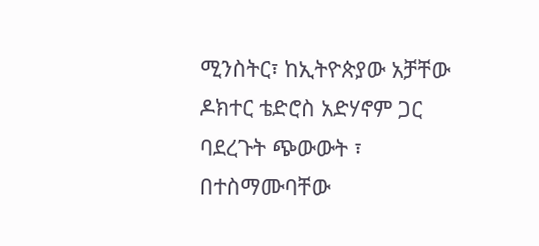ሚንስትር፣ ከኢትዮጵያው አቻቸው ዶክተር ቴድሮስ አድሃኖም ጋር ባደረጉት ጭውውት ፣ በተስማሙባቸው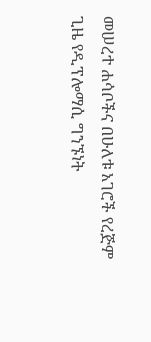መሠረተ ሐሳቦችና በሁለቱ አገሮች የረጅም ጊዜ የዲፕሎማሲ ግንኙነት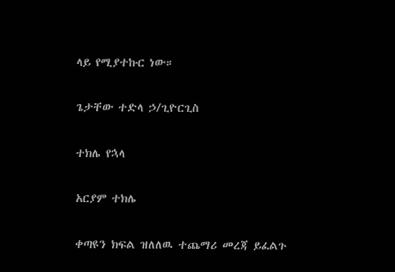ላይ የሚያተኩር ነው።

ጌታቸው ተድላ ኃ/ጊዮርጊስ

ተክሌ የኋላ

አርያም ተክሌ

ቀጣዩን ክፍል ዝለለዉ ተጨማሪ መረጃ ይፈልጉ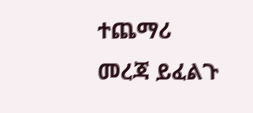ተጨማሪ መረጃ ይፈልጉ